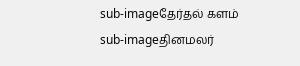sub-imageதேர்தல் களம்
sub-imageதினமலர்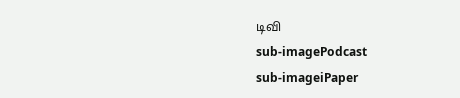டிவி
sub-imagePodcast
sub-imageiPaper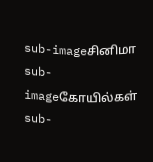sub-imageசினிமா
sub-imageகோயில்கள்
sub-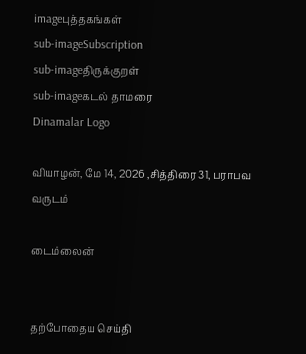imageபுத்தகங்கள்
sub-imageSubscription
sub-imageதிருக்குறள்
sub-imageகடல் தாமரை
Dinamalar Logo

வியாழன், மே 14, 2026 ,சித்திரை 31, பராபவ வருடம்

டைம்லைன்


தற்போதைய செய்தி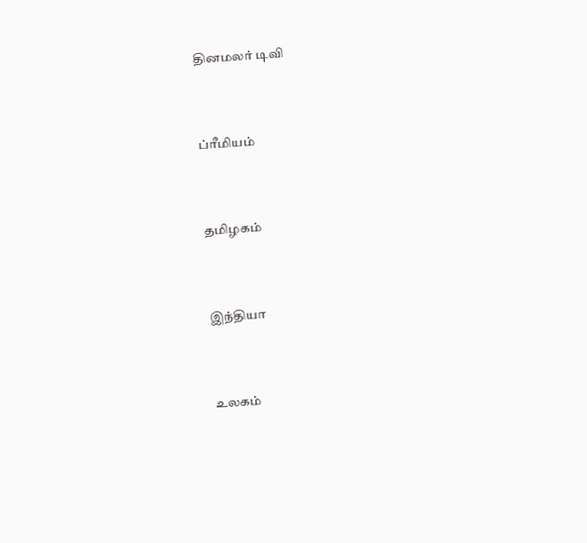தினமலர் டிவி


ப்ரீமியம்


தமிழகம்


இந்தியா


உலகம்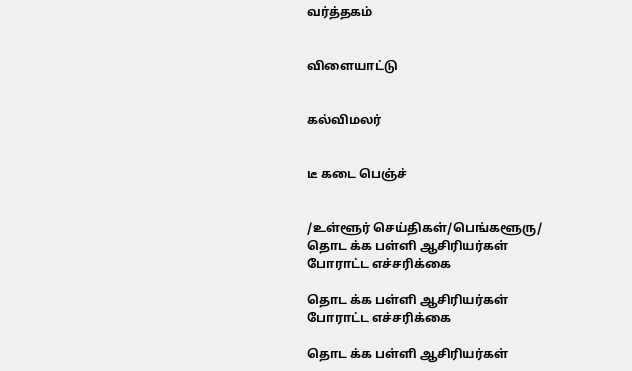வர்த்தகம்


விளையாட்டு


கல்விமலர்


டீ கடை பெஞ்ச்


/உள்ளூர் செய்திகள்/பெங்களூரு/ தொட க்க பள்ளி ஆசிரியர்கள் போராட்ட எச்சரிக்கை

தொட க்க பள்ளி ஆசிரியர்கள் போராட்ட எச்சரிக்கை

தொட க்க பள்ளி ஆசிரியர்கள்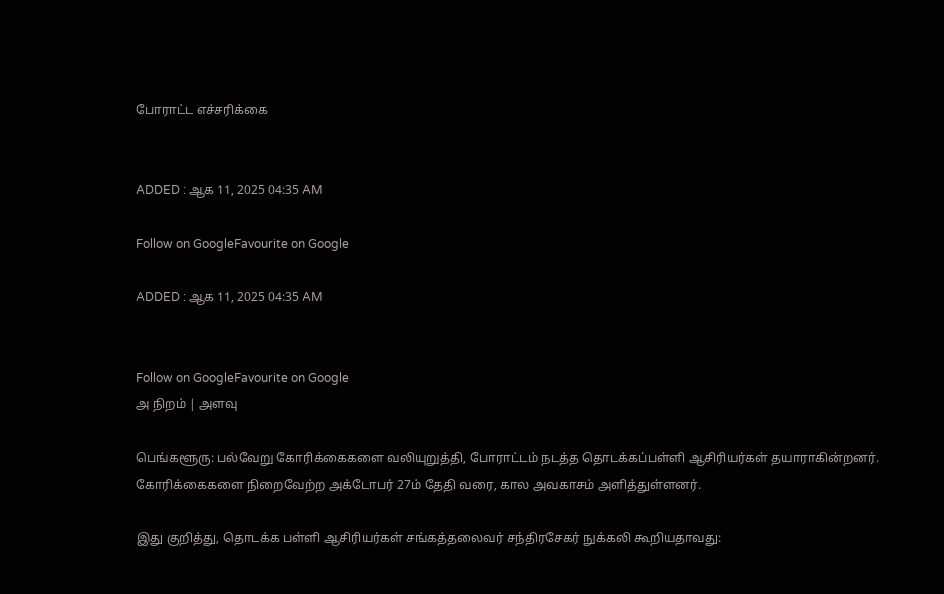போராட்ட எச்சரிக்கை


ADDED : ஆக 11, 2025 04:35 AM

Follow on GoogleFavourite on Google

ADDED : ஆக 11, 2025 04:35 AM


Follow on GoogleFavourite on Google
அ நிறம் | அளவு

பெங்களூரு: பல்வேறு கோரிக்கைகளை வலியுறுத்தி, போராட்டம் நடத்த தொடக்கப்பள்ளி ஆசிரியர்கள் தயாராகின்றனர். கோரிக்கைகளை நிறைவேற்ற அக்டோபர் 27ம் தேதி வரை, கால அவகாசம் அளித்துள்ளனர்.

இது குறித்து, தொடக்க பள்ளி ஆசிரியர்கள் சங்கத்தலைவர் சந்திரசேகர் நுக்கலி கூறியதாவது: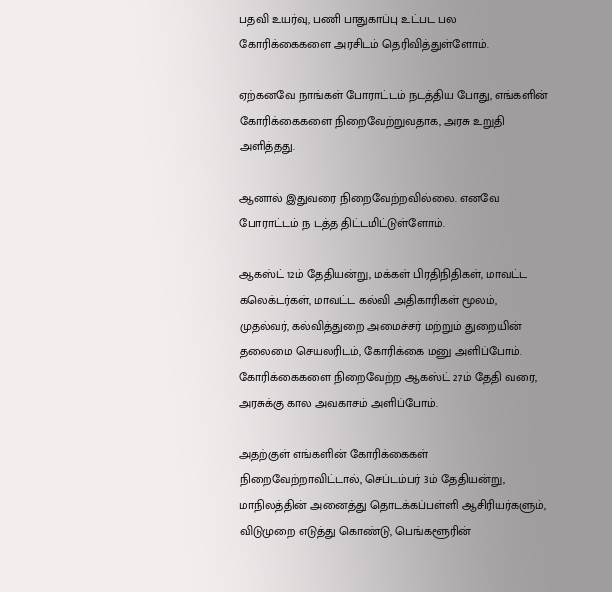பதவி உயர்வு, பணி பாதுகாப்பு உட்பட பல கோரிக்கைகளை அரசிடம் தெரிவித்துள்ளோம்.

ஏற்கனவே நாங்கள் போராட்டம் நடத்திய போது, எங்களின் கோரிக்கைகளை நிறைவேற்றுவதாக, அரசு உறுதி அளித்தது.

ஆனால் இதுவரை நிறைவேற்றவில்லை. எனவே போராட்டம் ந டத்த திட்டமிட்டுள்ளோம்.

ஆகஸ்ட் 12ம் தேதியன்று, மக்கள் பிரதிநிதிகள், மாவட்ட கலெக்டர்கள், மாவட்ட கல்வி அதிகாரிகள் மூலம், முதல்வர், கல்வித்துறை அமைச்சர் மற்றும் துறையின் தலைமை செயலரிடம், கோரிக்கை மனு அளிப்போம். கோரிக்கைகளை நிறைவேற்ற ஆகஸ்ட் 27ம் தேதி வரை, அரசுக்கு கால அவகாசம் அளிப்போம்.

அதற்குள் எங்களின் கோரிக்கைகள் நிறைவேற்றாவிட்டால், செப்டம்பர் 3ம் தேதியன்று, மாநிலத்தின் அனைத்து தொடக்கப்பள்ளி ஆசிரியர்களும், விடுமுறை எடுத்து கொண்டு, பெங்களூரின்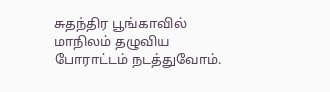சுதந்திர பூங்காவில் மாநிலம் தழுவிய போராட்டம் நடத்துவோம்.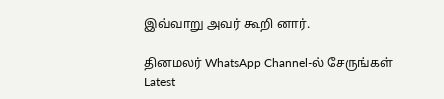இவ்வாறு அவர் கூறி னார்.

தினமலர் WhatsApp Channel-ல் சேருங்கள்
Latest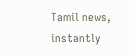Tamil news, instantly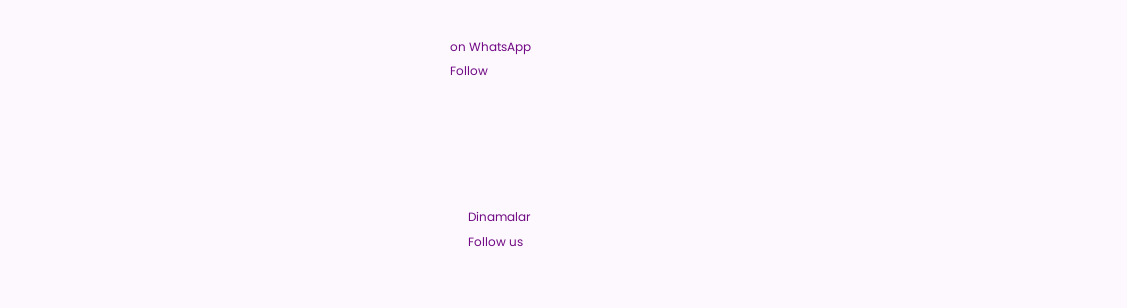on WhatsApp
Follow





      Dinamalar
      Follow us